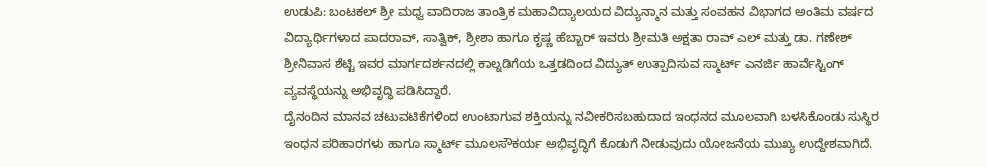ಉಡುಪಿ: ಬಂಟಕಲ್ ಶ್ರೀ ಮಧ್ವ ವಾದಿರಾಜ ತಾಂತ್ರಿಕ ಮಹಾವಿದ್ಯಾಲಯದ ವಿದ್ಯುನ್ಮಾನ ಮತ್ತು ಸಂವಹನ ವಿಭಾಗದ ಅಂತಿಮ ವರ್ಷದ ವಿದ್ಯಾರ್ಥಿಗಳಾದ ಪಾದರಾವ್, ಸಾತ್ವಿಕ್, ಶ್ರೀಶಾ ಹಾಗೂ ಕೃಷ್ಣ ಹೆಬ್ಬಾರ್ ಇವರು ಶ್ರೀಮತಿ ಅಕ್ಷತಾ ರಾವ್ ಎಲ್ ಮತ್ತು ಡಾ. ಗಣೇಶ್ ಶ್ರೀನಿವಾಸ ಶೆಟ್ಟಿ ಇವರ ಮಾರ್ಗದರ್ಶನದಲ್ಲಿ ಕಾಲ್ನಡಿಗೆಯ ಒತ್ತಡದಿಂದ ವಿದ್ಯುತ್ ಉತ್ಪಾದಿಸುವ ಸ್ಮಾರ್ಟ್ ಎನರ್ಜಿ ಹಾರ್ವೆಸ್ಟಿಂಗ್ ವ್ಯವಸ್ಥೆಯನ್ನು ಅಭಿವೃದ್ಧಿ ಪಡಿಸಿದ್ದಾರೆ.
ದೈನಂದಿನ ಮಾನವ ಚಟುವಟಿಕೆಗಳಿಂದ ಉಂಟಾಗುವ ಶಕ್ತಿಯನ್ನು ನವೀಕರಿಸಬಹುದಾದ ಇಂಧನದ ಮೂಲವಾಗಿ ಬಳಸಿಕೊಂಡು ಸುಸ್ಥಿರ ಇಂಧನ ಪರಿಹಾರಗಳು ಹಾಗೂ ಸ್ಮಾರ್ಟ್ ಮೂಲಸೌಕರ್ಯ ಅಭಿವೃದ್ಧಿಗೆ ಕೊಡುಗೆ ನೀಡುವುದು ಯೋಜನೆಯ ಮುಖ್ಯ ಉದ್ದೇಶವಾಗಿದೆ.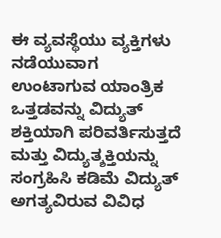ಈ ವ್ಯವಸ್ಥೆಯು ವ್ಯಕ್ತಿಗಳು ನಡೆಯುವಾಗ ಉಂಟಾಗುವ ಯಾಂತ್ರಿಕ ಒತ್ತಡವನ್ನು ವಿದ್ಯುತ್ ಶಕ್ತಿಯಾಗಿ ಪರಿವರ್ತಿಸುತ್ತದೆ ಮತ್ತು ವಿದ್ಯುತ್ಶಕ್ತಿಯನ್ನು ಸಂಗ್ರಹಿಸಿ ಕಡಿಮೆ ವಿದ್ಯುತ್ ಅಗತ್ಯವಿರುವ ವಿವಿಧ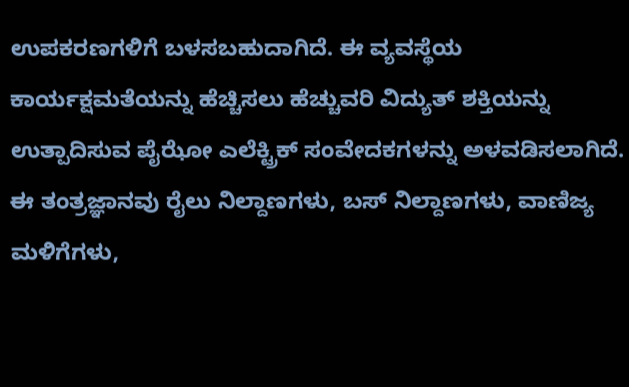ಉಪಕರಣಗಳಿಗೆ ಬಳಸಬಹುದಾಗಿದೆ. ಈ ವ್ಯವಸ್ಥೆಯ ಕಾರ್ಯಕ್ಷಮತೆಯನ್ನು ಹೆಚ್ಚಿಸಲು ಹೆಚ್ಚುವರಿ ವಿದ್ಯುತ್ ಶಕ್ತಿಯನ್ನು ಉತ್ಪಾದಿಸುವ ಪೈಝೋ ಎಲೆಕ್ಟ್ರಿಕ್ ಸಂವೇದಕಗಳನ್ನು ಅಳವಡಿಸಲಾಗಿದೆ.
ಈ ತಂತ್ರಜ್ಞಾನವು ರೈಲು ನಿಲ್ದಾಣಗಳು, ಬಸ್ ನಿಲ್ದಾಣಗಳು, ವಾಣಿಜ್ಯ ಮಳಿಗೆಗಳು,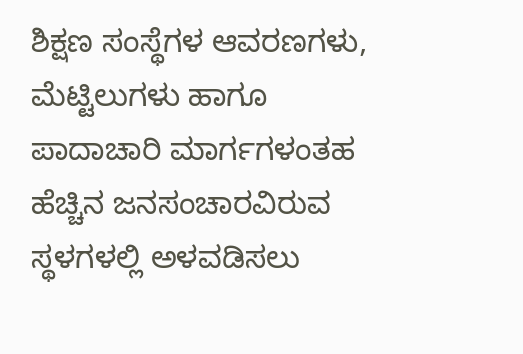ಶಿಕ್ಷಣ ಸಂಸ್ಥೆಗಳ ಆವರಣಗಳು, ಮೆಟ್ಟಿಲುಗಳು ಹಾಗೂ ಪಾದಾಚಾರಿ ಮಾರ್ಗಗಳಂತಹ ಹೆಚ್ಚಿನ ಜನಸಂಚಾರವಿರುವ ಸ್ಥಳಗಳಲ್ಲಿ ಅಳವಡಿಸಲು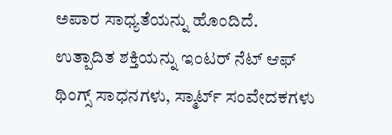ಅಪಾರ ಸಾಧ್ಯತೆಯನ್ನು ಹೊಂದಿದೆ.
ಉತ್ಪಾದಿತ ಶಕ್ತಿಯನ್ನು ಇಂಟರ್ ನೆಟ್ ಆಫ್ ಥಿಂಗ್ಸ್ ಸಾಧನಗಳು, ಸ್ಮಾರ್ಟ್ ಸಂವೇದಕಗಳು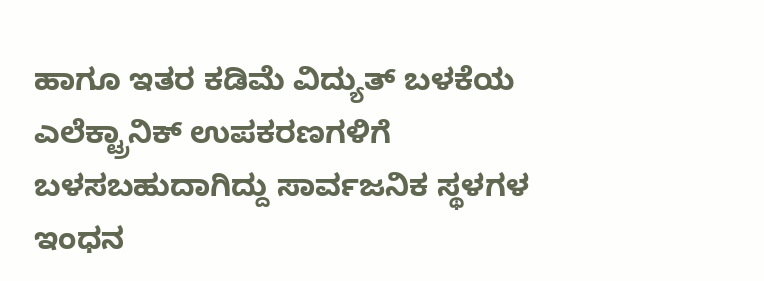ಹಾಗೂ ಇತರ ಕಡಿಮೆ ವಿದ್ಯುತ್ ಬಳಕೆಯ ಎಲೆಕ್ಟ್ರಾನಿಕ್ ಉಪಕರಣಗಳಿಗೆ ಬಳಸಬಹುದಾಗಿದ್ದು ಸಾರ್ವಜನಿಕ ಸ್ಥಳಗಳ ಇಂಧನ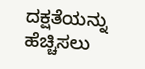ದಕ್ಷತೆಯನ್ನು ಹೆಚ್ಚಿಸಲು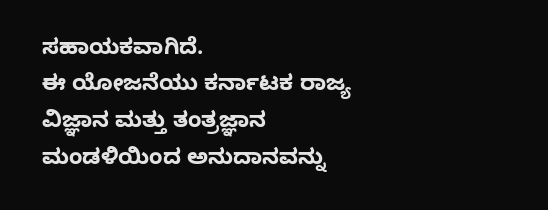ಸಹಾಯಕವಾಗಿದೆ.
ಈ ಯೋಜನೆಯು ಕರ್ನಾಟಕ ರಾಜ್ಯ ವಿಜ್ಞಾನ ಮತ್ತು ತಂತ್ರಜ್ಞಾನ ಮಂಡಳಿಯಿಂದ ಅನುದಾನವನ್ನು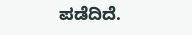ಪಡೆದಿದೆ.